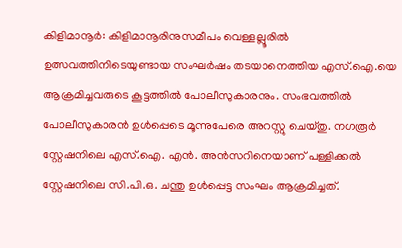കിളിമാനൂർ: കിളിമാനൂരിനുസമീപം വെള്ളല്ലൂരിൽ ഉത്സവത്തിനിടെയുണ്ടായ സംഘർഷം തടയാനെത്തിയ എസ്.ഐ.യെ ആക്രമിച്ചവരുടെ കൂട്ടത്തിൽ പോലീസുകാരനും. സംഭവത്തിൽ പോലീസുകാരൻ ഉൾപ്പെടെ മൂന്നുപേരെ അറസ്റ്റു ചെയ്തു. നഗരൂർ സ്റ്റേഷനിലെ എസ്.ഐ. എൻ. അൻസറിനെയാണ് പള്ളിക്കൽ സ്റ്റേഷനിലെ സി.പി.ഒ. ചന്തു ഉൾപ്പെട്ട സംഘം ആക്രമിച്ചത്.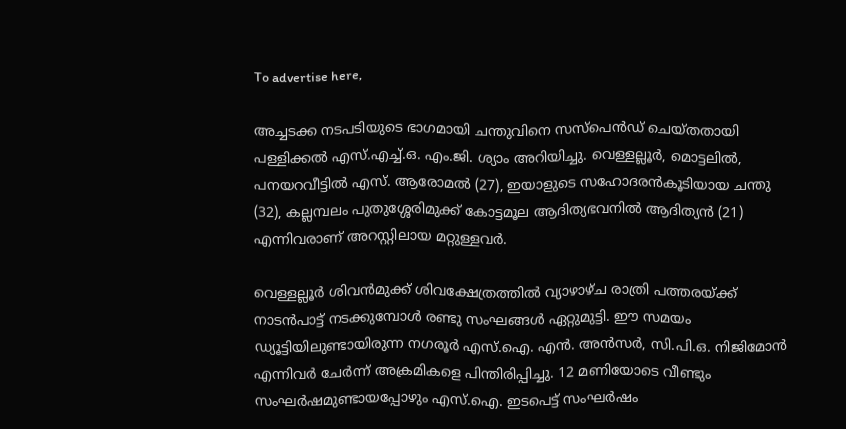To advertise here,

അച്ചടക്ക നടപടിയുടെ ഭാഗമായി ചന്തുവിനെ സസ്പെൻഡ് ചെയ്തതായി പള്ളിക്കൽ എസ്.എച്ച്.ഒ. എം.ജി. ശ്യാം അറിയിച്ചു. വെള്ളല്ലൂർ, മൊട്ടലിൽ, പനയറവീട്ടിൽ എസ്. ആരോമൽ (27), ഇയാളുടെ സഹോദരൻകൂടിയായ ചന്തു (32), കല്ലമ്പലം പുതുശ്ശേരിമുക്ക് കോട്ടമൂല ആദിത്യഭവനിൽ ആദിത്യൻ (21) എന്നിവരാണ് അറസ്റ്റിലായ മറ്റുള്ളവർ.

വെള്ളല്ലൂർ ശിവൻമുക്ക് ശിവക്ഷേത്രത്തിൽ വ്യാഴാഴ്ച രാത്രി പത്തരയ്ക്ക് നാടൻപാട്ട് നടക്കുമ്പോൾ രണ്ടു സംഘങ്ങൾ ഏറ്റുമുട്ടി. ഈ സമയം ഡ്യൂട്ടിയിലുണ്ടായിരുന്ന നഗരൂർ എസ്.ഐ. എൻ. അൻസർ, സി.പി.ഒ. നിജിമോൻ എന്നിവർ ചേർന്ന് അക്രമികളെ പിന്തിരിപ്പിച്ചു. 12 മണിയോടെ വീണ്ടും സംഘർഷമുണ്ടായപ്പോഴും എസ്.ഐ. ഇടപെട്ട് സംഘർഷം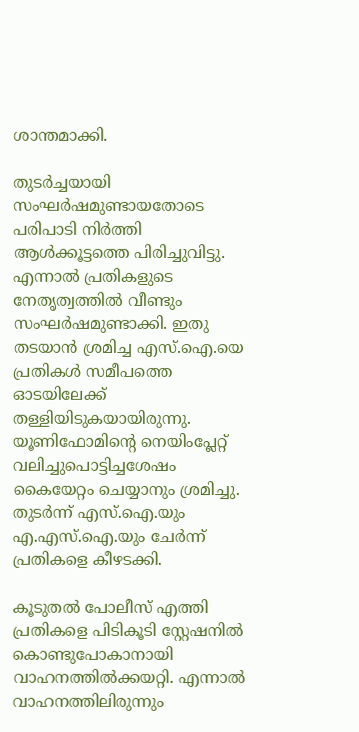ശാന്തമാക്കി.

തുടർച്ചയായി സംഘർഷമുണ്ടായതോടെ പരിപാടി നിർത്തി ആൾക്കൂട്ടത്തെ പിരിച്ചുവിട്ടു. എന്നാൽ പ്രതികളുടെ നേതൃത്വത്തിൽ വീണ്ടും സംഘർഷമുണ്ടാക്കി. ഇതു തടയാൻ ശ്രമിച്ച എസ്.ഐ.യെ പ്രതികൾ സമീപത്തെ ഓടയിലേക്ക് തള്ളിയിടുകയായിരുന്നു. യൂണിഫോമിന്റെ നെയിംപ്ലേറ്റ് വലിച്ചുപൊട്ടിച്ചശേഷം കൈയേറ്റം ചെയ്യാനും ശ്രമിച്ചു. തുടർന്ന് എസ്.ഐ.യും എ.എസ്.ഐ.യും ചേർന്ന് പ്രതികളെ കീഴടക്കി.

കൂടുതൽ പോലീസ് എത്തി പ്രതികളെ പിടികൂടി സ്റ്റേഷനിൽ കൊണ്ടുപോകാനായി വാഹനത്തിൽക്കയറ്റി. എന്നാൽ വാഹനത്തിലിരുന്നും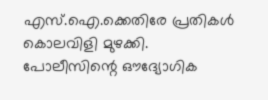എസ്.ഐ.ക്കെതിരേ പ്രതികൾ കൊലവിളി മുഴക്കി. പോലീസിന്റെ ഔദ്യോഗിക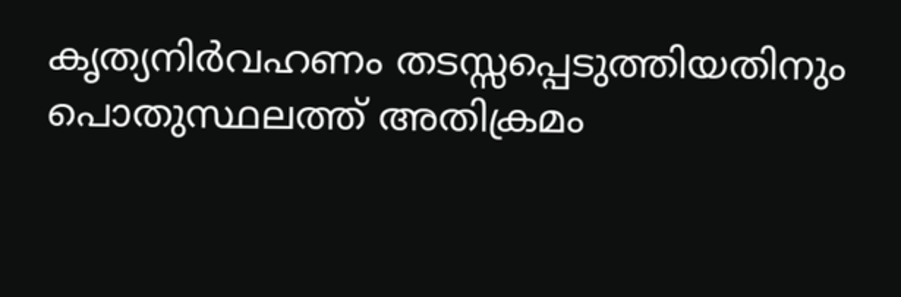കൃത്യനിർവഹണം തടസ്സപ്പെടുത്തിയതിനും പൊതുസ്ഥലത്ത് അതിക്രമം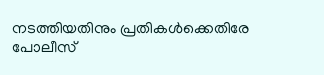നടത്തിയതിനും പ്രതികൾക്കെതിരേ പോലീസ്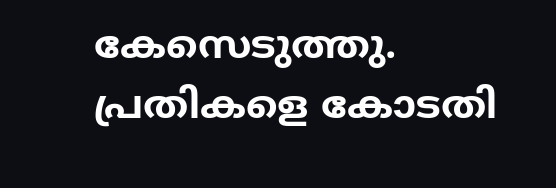കേസെടുത്തു. പ്രതികളെ കോടതി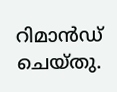റിമാൻഡ് ചെയ്തു.